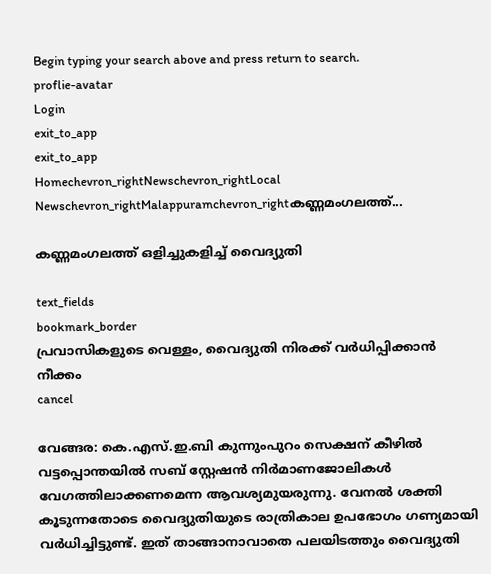Begin typing your search above and press return to search.
proflie-avatar
Login
exit_to_app
exit_to_app
Homechevron_rightNewschevron_rightLocal Newschevron_rightMalappuramchevron_rightകണ്ണമംഗലത്ത്...

കണ്ണമംഗലത്ത് ഒളിച്ചുകളിച്ച് വൈദ്യുതി

text_fields
bookmark_border
പ്രവാസികളുടെ വെള്ളം, വൈദ്യുതി നിരക്ക് വര്‍ധിപ്പിക്കാന്‍ നീക്കം
cancel

വേങ്ങര: കെ.എസ്.ഇ.ബി കുന്നുംപുറം സെക്ഷന് കീഴിൽ വട്ടപ്പൊന്തയിൽ സബ് സ്റ്റേഷൻ നിർമാണജോലികൾ വേഗത്തിലാക്കണമെന്ന ആവശ്യമുയരുന്നു. വേനൽ ശക്തി കൂടുന്നതോടെ വൈദ്യുതിയുടെ രാത്രികാല ഉപഭോഗം ഗണ്യമായി വർധിച്ചിട്ടുണ്ട്. ഇത് താങ്ങാനാവാതെ പലയിടത്തും വൈദ്യുതി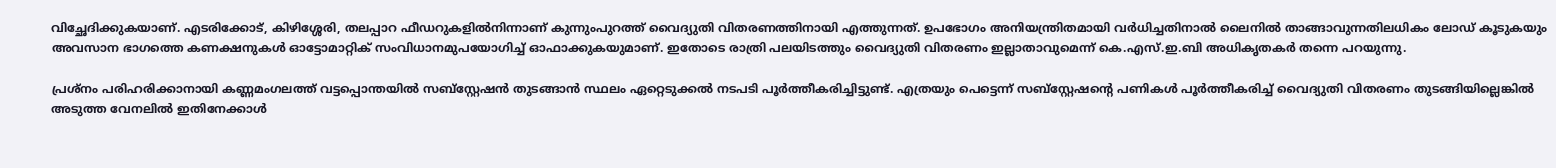വിച്ഛേദിക്കുകയാണ്. എടരിക്കോട്, കിഴിശ്ശേരി, തലപ്പാറ ഫീഡറുകളിൽനിന്നാണ് കുന്നുംപുറത്ത് വൈദ്യുതി വിതരണത്തിനായി എത്തുന്നത്. ഉപഭോഗം അനിയന്ത്രിതമായി വർധിച്ചതിനാൽ ലൈനിൽ താങ്ങാവുന്നതിലധികം ലോഡ് കൂടുകയും അവസാന ഭാഗത്തെ കണക്ഷനുകൾ ഓട്ടോമാറ്റിക് സംവിധാനമുപയോഗിച്ച് ഓഫാക്കുകയുമാണ്. ഇതോടെ രാത്രി പലയിടത്തും വൈദ്യുതി വിതരണം ഇല്ലാതാവുമെന്ന് കെ.എസ്.ഇ.ബി അധികൃതകർ തന്നെ പറയുന്നു.

പ്രശ്നം പരിഹരിക്കാനായി കണ്ണമംഗലത്ത് വട്ടപ്പൊന്തയിൽ സബ്‌സ്റ്റേഷൻ തുടങ്ങാൻ സ്ഥലം ഏറ്റെടുക്കൽ നടപടി പൂർത്തീകരിച്ചിട്ടുണ്ട്. എത്രയും പെട്ടെന്ന് സബ്സ്റ്റേഷന്റെ പണികൾ പൂർത്തീകരിച്ച് വൈദ്യുതി വിതരണം തുടങ്ങിയില്ലെങ്കിൽ അടുത്ത വേനലിൽ ഇതിനേക്കാൾ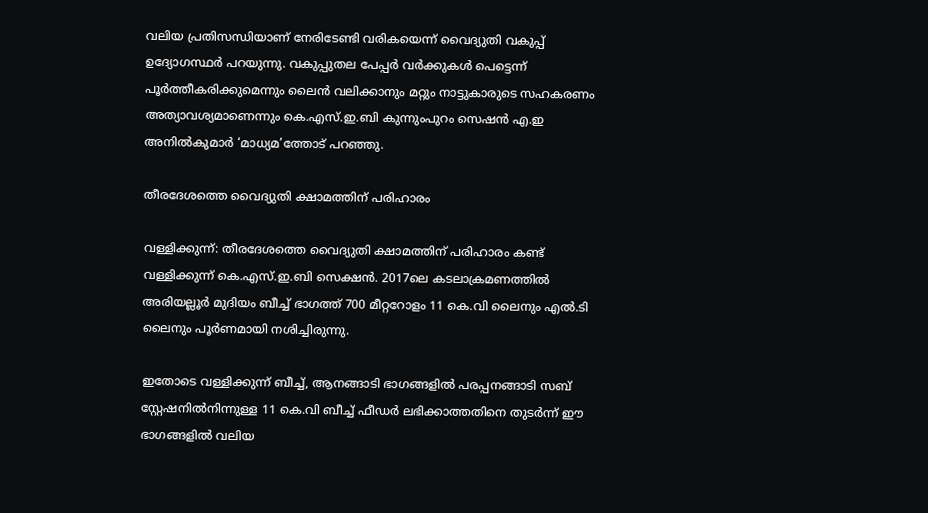വലിയ പ്രതിസന്ധിയാണ് നേരിടേണ്ടി വരികയെന്ന് വൈദ്യുതി വകുപ്പ് ഉദ്യോഗസ്ഥർ പറയുന്നു. വകുപ്പുതല പേപ്പർ വർക്കുകൾ പെട്ടെന്ന് പൂർത്തീകരിക്കുമെന്നും ലൈൻ വലിക്കാനും മറ്റും നാട്ടുകാരുടെ സഹകരണം അത്യാവശ്യമാണെന്നും കെ.എസ്.ഇ.ബി കുന്നുംപുറം സെഷൻ എ.ഇ അനിൽകുമാർ ‘മാധ്യമ’ത്തോട് പറഞ്ഞു.

തീരദേശത്തെ വൈദ്യുതി ക്ഷാമത്തിന് പരിഹാരം

വള്ളിക്കുന്ന്: തീരദേശത്തെ വൈദ്യുതി ക്ഷാമത്തിന് പരിഹാരം കണ്ട് വള്ളിക്കുന്ന് കെ.എസ്.ഇ.ബി സെക്ഷൻ. 2017ലെ കടലാക്രമണത്തിൽ അരിയല്ലൂർ മുദിയം ബീച്ച് ഭാഗത്ത് 700 മീറ്ററോളം 11 കെ.വി ലൈനും എൽ.ടി ലൈനും പൂർണമായി നശിച്ചിരുന്നു.

ഇതോടെ വള്ളിക്കുന്ന് ബീച്ച്, ആനങ്ങാടി ഭാഗങ്ങളിൽ പരപ്പനങ്ങാടി സബ് സ്റ്റേഷനിൽനിന്നുള്ള 11 കെ.വി ബീച്ച് ഫീഡർ ലഭിക്കാത്തതിനെ തുടർന്ന് ഈ ഭാഗങ്ങളിൽ വലിയ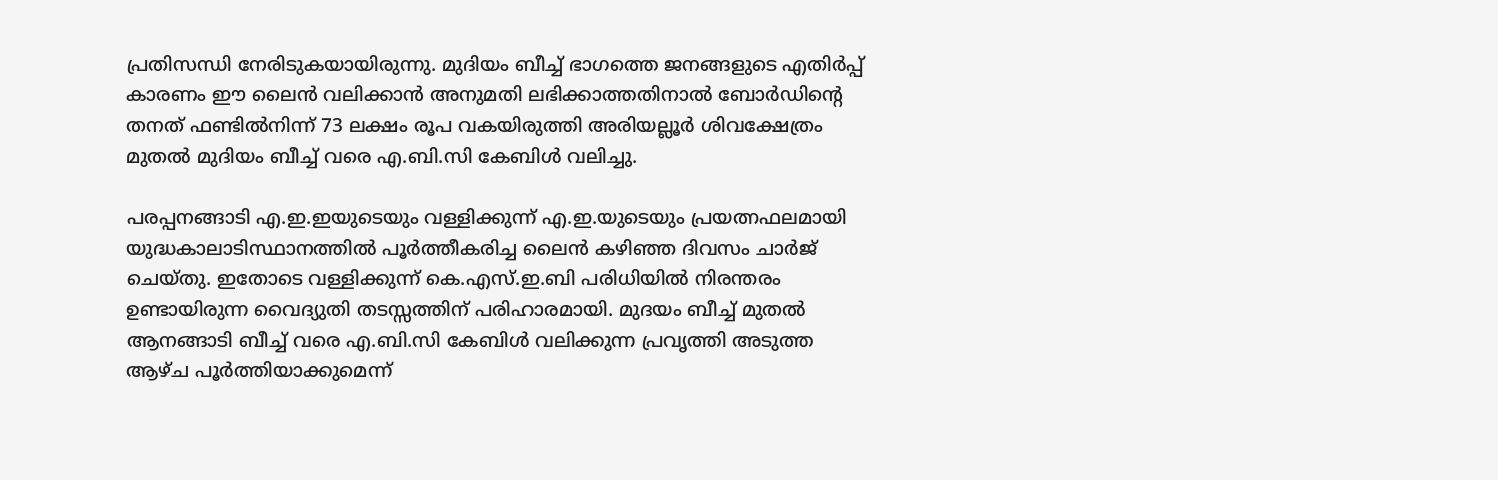പ്രതിസന്ധി നേരിടുകയായിരുന്നു. മുദിയം ബീച്ച് ഭാഗത്തെ ജനങ്ങളുടെ എതിർപ്പ് കാരണം ഈ ലൈൻ വലിക്കാൻ അനുമതി ലഭിക്കാത്തതിനാൽ ബോർഡിന്റെ തനത് ഫണ്ടിൽനിന്ന് 73 ലക്ഷം രൂപ വകയിരുത്തി അരിയല്ലൂർ ശിവക്ഷേത്രം മുതൽ മുദിയം ബീച്ച് വരെ എ.ബി.സി കേബിൾ വലിച്ചു.

പരപ്പനങ്ങാടി എ.ഇ.ഇയുടെയും വള്ളിക്കുന്ന് എ.ഇ.യുടെയും പ്രയത്നഫലമായി യുദ്ധകാലാടിസ്ഥാനത്തിൽ പൂർത്തീകരിച്ച ലൈൻ കഴിഞ്ഞ ദിവസം ചാർജ് ചെയ്തു. ഇതോടെ വള്ളിക്കുന്ന് കെ.എസ്.ഇ.ബി പരിധിയിൽ നിരന്തരം ഉണ്ടായിരുന്ന വൈദ്യുതി തടസ്സത്തിന് പരിഹാരമായി. മുദയം ബീച്ച് മുതൽ ആനങ്ങാടി ബീച്ച് വരെ എ.ബി.സി കേബിൾ വലിക്കുന്ന പ്രവൃത്തി അടുത്ത ആഴ്ച പൂർത്തിയാക്കുമെന്ന്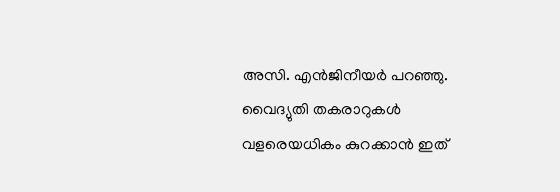അസി. എൻജിനീയർ പറഞ്ഞു. വൈദ്യുതി തകരാറുകൾ വളരെയധികം കുറക്കാൻ ഇത്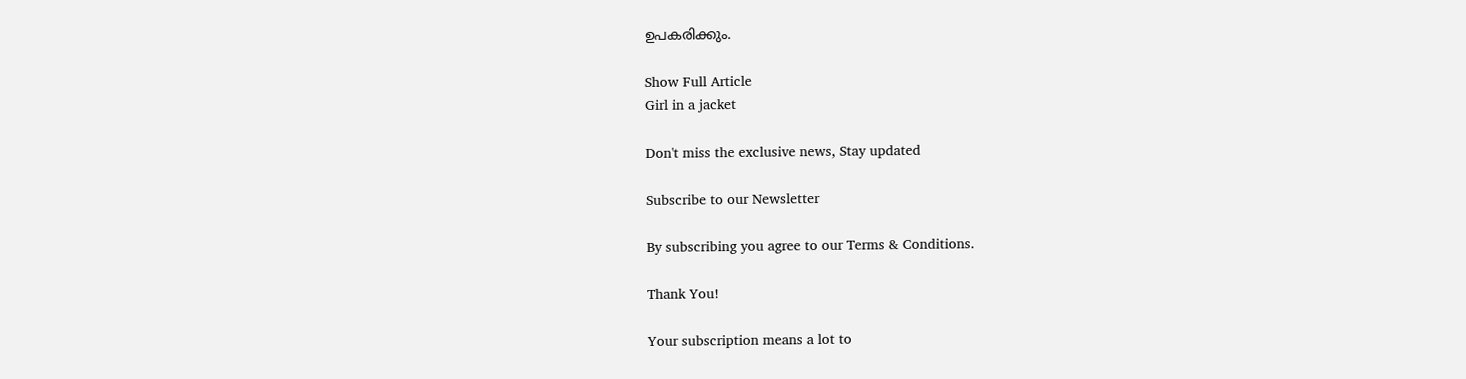ഉപകരിക്കും.

Show Full Article
Girl in a jacket

Don't miss the exclusive news, Stay updated

Subscribe to our Newsletter

By subscribing you agree to our Terms & Conditions.

Thank You!

Your subscription means a lot to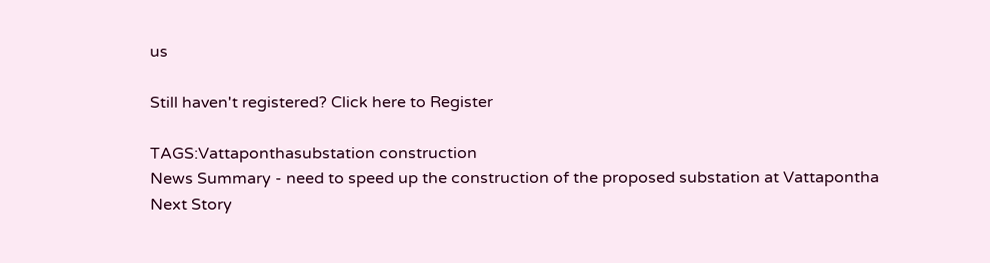us

Still haven't registered? Click here to Register

TAGS:Vattaponthasubstation construction
News Summary - need to speed up the construction of the proposed substation at Vattapontha
Next Story